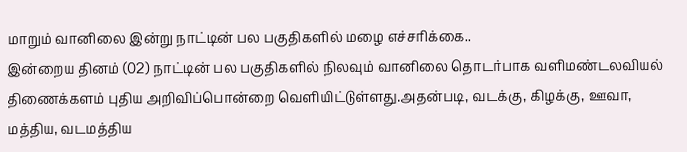மாறும் வானிலை இன்று நாட்டின் பல பகுதிகளில் மழை எச்சரிக்கை..
இன்றைய தினம் (02) நாட்டின் பல பகுதிகளில் நிலவும் வானிலை தொடர்பாக வளிமண்டலவியல் திணைக்களம் புதிய அறிவிப்பொன்றை வெளியிட்டுள்ளது.அதன்படி, வடக்கு, கிழக்கு, ஊவா, மத்திய, வடமத்திய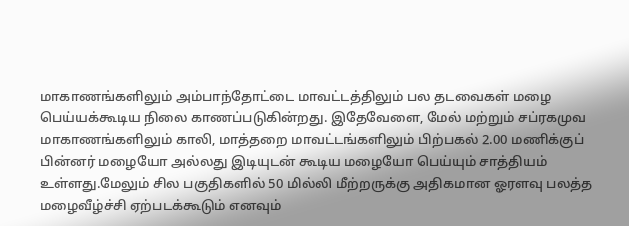மாகாணங்களிலும் அம்பாந்தோட்டை மாவட்டத்திலும் பல தடவைகள் மழை பெய்யக்கூடிய நிலை காணப்படுகின்றது. இதேவேளை, மேல் மற்றும் சப்ரகமுவ மாகாணங்களிலும் காலி, மாத்தறை மாவட்டங்களிலும் பிற்பகல் 2.00 மணிக்குப் பின்னர் மழையோ அல்லது இடியுடன் கூடிய மழையோ பெய்யும் சாத்தியம் உள்ளது.மேலும் சில பகுதிகளில் 50 மில்லி மீற்றருக்கு அதிகமான ஓரளவு பலத்த மழைவீழ்ச்சி ஏற்படக்கூடும் எனவும்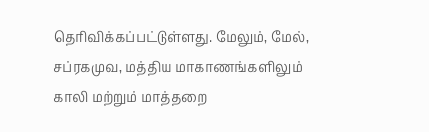தெரிவிக்கப்பட்டுள்ளது. மேலும், மேல், சப்ரகமுவ, மத்திய மாகாணங்களிலும் காலி மற்றும் மாத்தறை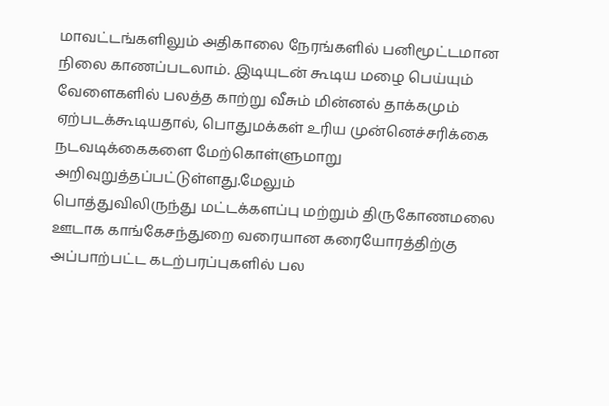மாவட்டங்களிலும் அதிகாலை நேரங்களில் பனிமூட்டமான நிலை காணப்படலாம். இடியுடன் கூடிய மழை பெய்யும் வேளைகளில் பலத்த காற்று வீசும் மின்னல் தாக்கமும் ஏற்படக்கூடியதால், பொதுமக்கள் உரிய முன்னெச்சரிக்கை நடவடிக்கைகளை மேற்கொள்ளுமாறு அறிவுறுத்தப்பட்டுள்ளது.மேலும்
பொத்துவிலிருந்து மட்டக்களப்பு மற்றும் திருகோணமலை ஊடாக காங்கேசந்துறை வரையான கரையோரத்திற்கு அப்பாற்பட்ட கடற்பரப்புகளில் பல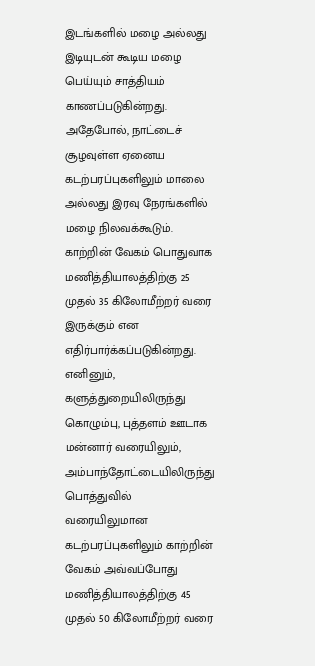இடங்களில் மழை அல்லது இடியுடன் கூடிய மழை பெய்யும் சாத்தியம் காணப்படுகின்றது. அதேபோல், நாட்டைச் சூழவுள்ள ஏனைய கடற்பரப்புகளிலும் மாலை அல்லது இரவு நேரங்களில் மழை நிலவக்கூடும்.
காற்றின் வேகம் பொதுவாக மணித்தியாலத்திற்கு 25 முதல் 35 கிலோமீற்றர் வரை இருக்கும் என எதிர்பார்க்கப்படுகின்றது. எனினும், களுத்துறையிலிருந்து கொழும்பு, புத்தளம் ஊடாக மன்னார் வரையிலும், அம்பாந்தோட்டையிலிருந்து பொத்துவில் வரையிலுமான கடற்பரப்புகளிலும் காற்றின் வேகம் அவ்வப்போது மணித்தியாலத்திற்கு 45 முதல் 50 கிலோமீற்றர் வரை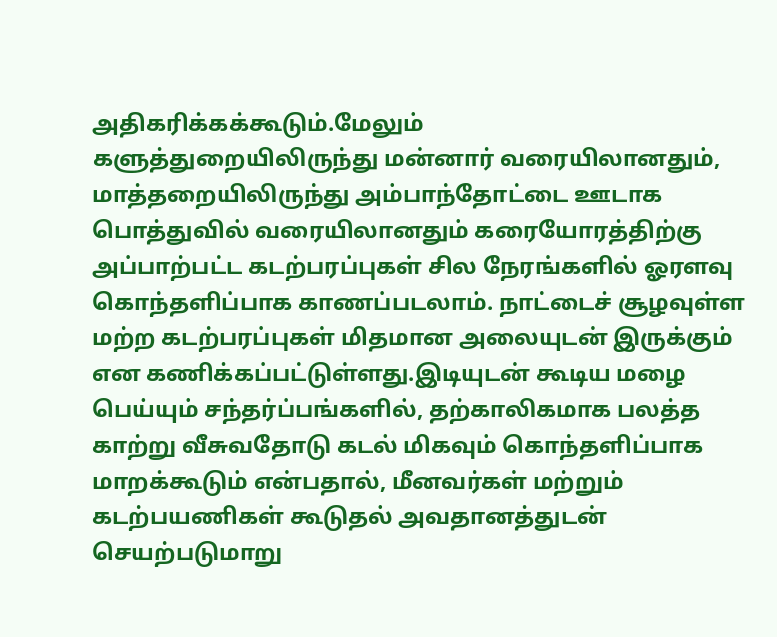அதிகரிக்கக்கூடும்.மேலும்
களுத்துறையிலிருந்து மன்னார் வரையிலானதும், மாத்தறையிலிருந்து அம்பாந்தோட்டை ஊடாக பொத்துவில் வரையிலானதும் கரையோரத்திற்கு அப்பாற்பட்ட கடற்பரப்புகள் சில நேரங்களில் ஓரளவு கொந்தளிப்பாக காணப்படலாம். நாட்டைச் சூழவுள்ள மற்ற கடற்பரப்புகள் மிதமான அலையுடன் இருக்கும் என கணிக்கப்பட்டுள்ளது.இடியுடன் கூடிய மழை பெய்யும் சந்தர்ப்பங்களில், தற்காலிகமாக பலத்த காற்று வீசுவதோடு கடல் மிகவும் கொந்தளிப்பாக மாறக்கூடும் என்பதால், மீனவர்கள் மற்றும் கடற்பயணிகள் கூடுதல் அவதானத்துடன் செயற்படுமாறு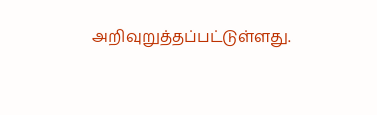அறிவுறுத்தப்பட்டுள்ளது.